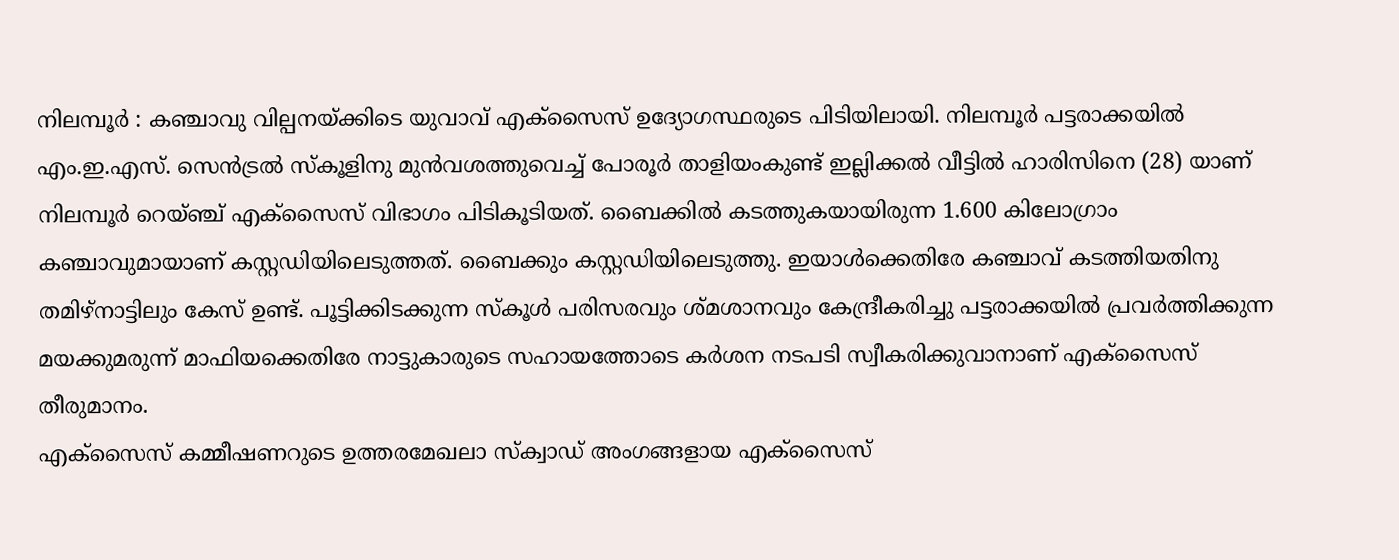നിലമ്പൂർ : കഞ്ചാവു വില്പനയ്ക്കിടെ യുവാവ് എക്സൈസ് ഉദ്യോഗസ്ഥരുടെ പിടിയിലായി. നിലമ്പൂർ പട്ടരാക്കയിൽ എം.ഇ.എസ്. സെൻട്രൽ സ്കൂളിനു മുൻവശത്തുവെച്ച് പോരൂർ താളിയംകുണ്ട് ഇല്ലിക്കൽ വീട്ടിൽ ഹാരിസിനെ (28) യാണ് നിലമ്പൂർ റെയ്ഞ്ച് എക്സൈസ് വിഭാഗം പിടികൂടിയത്. ബൈക്കിൽ കടത്തുകയായിരുന്ന 1.600 കിലോഗ്രാം കഞ്ചാവുമായാണ് കസ്റ്റഡിയിലെടുത്തത്. ബൈക്കും കസ്റ്റഡിയിലെടുത്തു. ഇയാൾക്കെതിരേ കഞ്ചാവ് കടത്തിയതിനു തമിഴ്നാട്ടിലും കേസ് ഉണ്ട്. പൂട്ടിക്കിടക്കുന്ന സ്കൂൾ പരിസരവും ശ്മശാനവും കേന്ദ്രീകരിച്ചു പട്ടരാക്കയിൽ പ്രവർത്തിക്കുന്ന മയക്കുമരുന്ന് മാഫിയക്കെതിരേ നാട്ടുകാരുടെ സഹായത്തോടെ കർശന നടപടി സ്വീകരിക്കുവാനാണ് എക്സൈസ് തീരുമാനം.
എക്സൈസ് കമ്മീഷണറുടെ ഉത്തരമേഖലാ സ്ക്വാഡ് അംഗങ്ങളായ എക്സൈസ്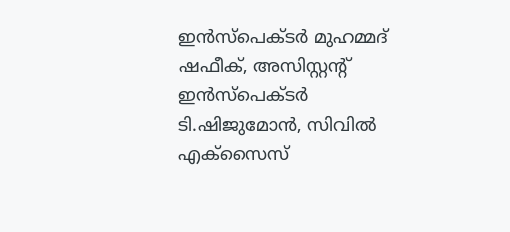ഇൻസ്പെക്ടർ മുഹമ്മദ് ഷഫീക്, അസിസ്റ്റന്റ് ഇൻസ്പെക്ടർ ടി.ഷിജുമോൻ, സിവിൽ എക്സൈസ്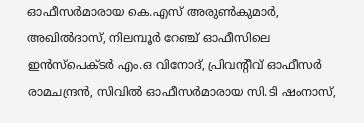ഓഫീസർമാരായ കെ.എസ് അരുൺകുമാർ, അഖിൽദാസ്, നിലമ്പൂർ റേഞ്ച് ഓഫീസിലെ ഇൻസ്പെക്ടർ എം.ഒ വിനോദ്, പ്രിവന്റീവ് ഓഫീസർ രാമചന്ദ്രൻ, സിവിൽ ഓഫീസർമാരായ സി.ടി ഷംനാസ്,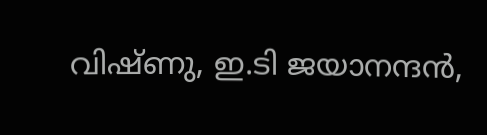വിഷ്ണു, ഇ.ടി ജയാനന്ദൻ,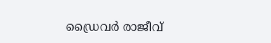ഡ്രൈവർ രാജീവ്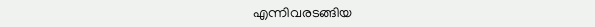എന്നിവരടങ്ങിയ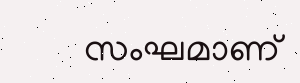സംഘമാണ്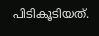പിടികൂടിയത്.